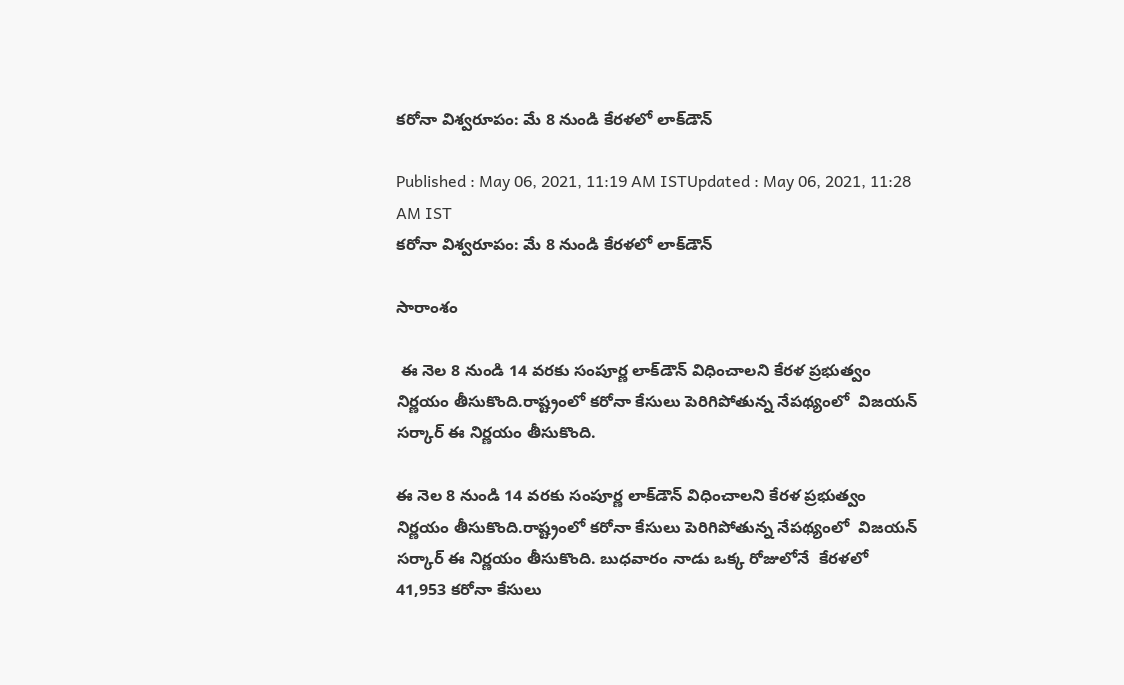కరోనా విశ్వరూపం: మే 8 నుండి కేరళలో లాక్‌డౌన్

Published : May 06, 2021, 11:19 AM ISTUpdated : May 06, 2021, 11:28 AM IST
కరోనా విశ్వరూపం: మే 8 నుండి కేరళలో లాక్‌డౌన్

సారాంశం

 ఈ నెల 8 నుండి 14 వరకు సంపూర్ణ లాక్‌డౌన్ విధించాలని కేరళ ప్రభుత్వం నిర్ణయం తీసుకొంది.రాష్ట్రంలో కరోనా కేసులు పెరిగిపోతున్న నేపథ్యంలో  విజయన్ సర్కార్ ఈ నిర్ణయం తీసుకొంది.

ఈ నెల 8 నుండి 14 వరకు సంపూర్ణ లాక్‌డౌన్ విధించాలని కేరళ ప్రభుత్వం నిర్ణయం తీసుకొంది.రాష్ట్రంలో కరోనా కేసులు పెరిగిపోతున్న నేపథ్యంలో  విజయన్ సర్కార్ ఈ నిర్ణయం తీసుకొంది. బుధవారం నాడు ఒక్క రోజులోనే  కేరళలో 41,953 కరోనా కేసులు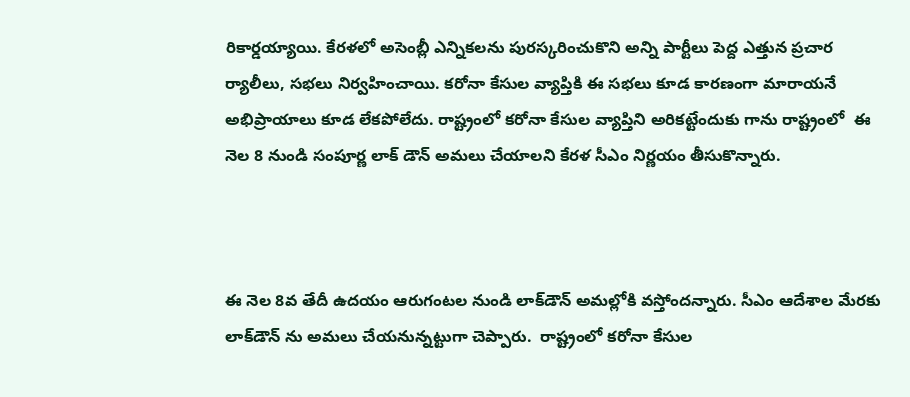రికార్డయ్యాయి. కేరళలో అసెంబ్లీ ఎన్నికలను పురస్కరించుకొని అన్ని పార్టీలు పెద్ద ఎత్తున ప్రచార ర్యాలీలు, సభలు నిర్వహించాయి. కరోనా కేసుల వ్యాప్తికి ఈ సభలు కూడ కారణంగా మారాయనే అభిప్రాయాలు కూడ లేకపోలేదు. రాష్ట్రంలో కరోనా కేసుల వ్యాప్తిని అరికట్టేందుకు గాను రాష్ట్రంలో  ఈ నెల 8 నుండి సంపూర్ణ లాక్ డౌన్ అమలు చేయాలని కేరళ సీఎం నిర్ణయం తీసుకొన్నారు.



ఈ నెల 8వ తేదీ ఉదయం ఆరుగంటల నుండి లాక్‌డౌన్ అమల్లోకి వస్తోందన్నారు. సీఎం ఆదేశాల మేరకు లాక్‌డౌన్ ను అమలు చేయనున్నట్టుగా చెప్పారు.  రాష్ట్రంలో కరోనా కేసుల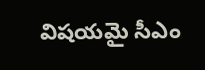విషయమై సీఎం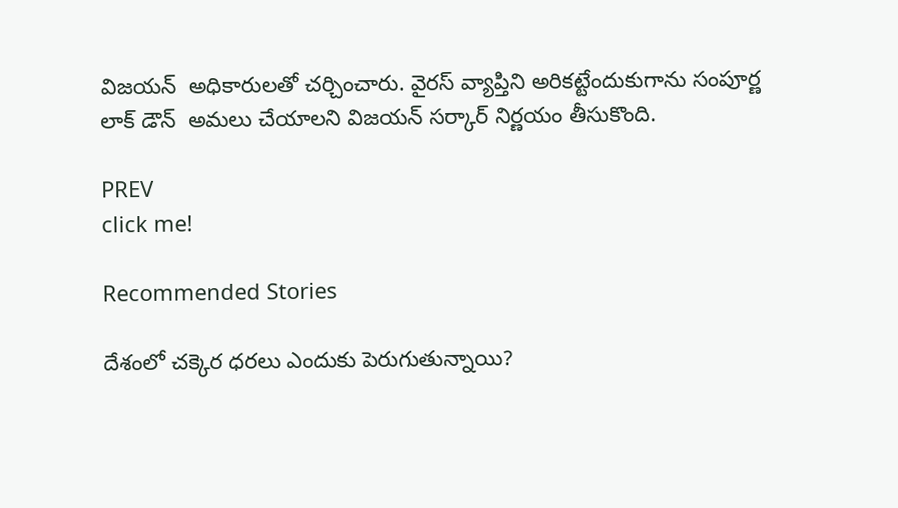విజయన్  అధికారులతో చర్చించారు. వైరస్ వ్యాప్తిని అరికట్టేందుకుగాను సంపూర్ణ లాక్ డౌన్  అమలు చేయాలని విజయన్ సర్కార్ నిర్ణయం తీసుకొంది.

PREV
click me!

Recommended Stories

దేశంలో చ‌క్కెర ధ‌ర‌లు ఎందుకు పెరుగుతున్నాయి?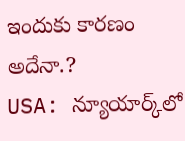ఇందుకు కార‌ణం అదేనా.?
USA: న్యూయార్క్‌లో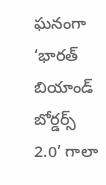ఘ‌నంగా ‘భారత్ బియాండ్ బోర్డర్స్ 2.0’ గాలా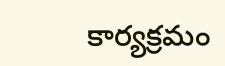కార్య‌క్ర‌మం